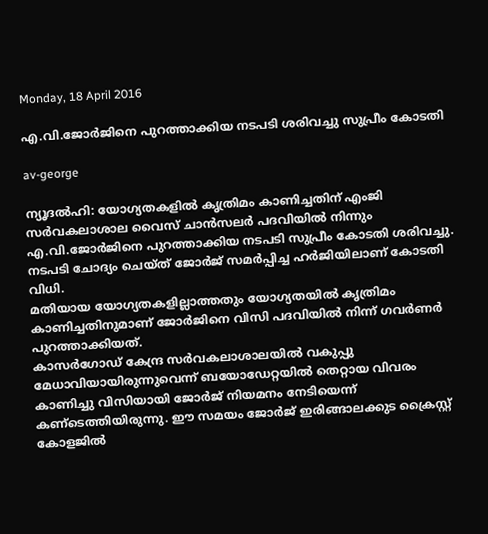Monday, 18 April 2016

എ.വി.ജോര്‍ജിനെ പുറത്താക്കിയ നടപടി ശരിവച്ചു സുപ്രീം കോടതി

av-george

ന്യൂദല്‍ഹി: യോഗ്യതകളില്‍ കൃത്രിമം കാണിച്ചതിന് എംജി സര്‍വകലാശാല വൈസ് ചാന്‍സലര്‍ പദവിയില്‍ നിന്നും എ.വി.ജോര്‍ജിനെ പുറത്താക്കിയ നടപടി സുപ്രീം കോടതി ശരിവച്ചു. നടപടി ചോദ്യം ചെയ്ത് ജോര്‍ജ് സമര്‍പ്പിച്ച ഹര്‍ജിയിലാണ് കോടതി വിധി.
മതിയായ യോഗ്യതകളില്ലാത്തതും യോഗ്യതയില്‍ കൃത്രിമം കാണിച്ചതിനുമാണ് ജോര്‍ജിനെ വിസി പദവിയില്‍ നിന്ന് ഗവര്‍ണര്‍ പുറത്താക്കിയത്.
കാസര്‍ഗോഡ് കേന്ദ്ര സര്‍വകലാശാലയില്‍ വകുപ്പു മേധാവിയായിരുന്നുവെന്ന് ബയോഡേറ്റയില്‍ തെറ്റായ വിവരം കാണിച്ചു വിസിയായി ജോര്‍ജ് നിയമനം നേടിയെന്ന് കണ്‌ടെത്തിയിരുന്നു. ഈ സമയം ജോര്‍ജ് ഇരിങ്ങാലക്കുട ക്രൈസ്റ്റ് കോളജില്‍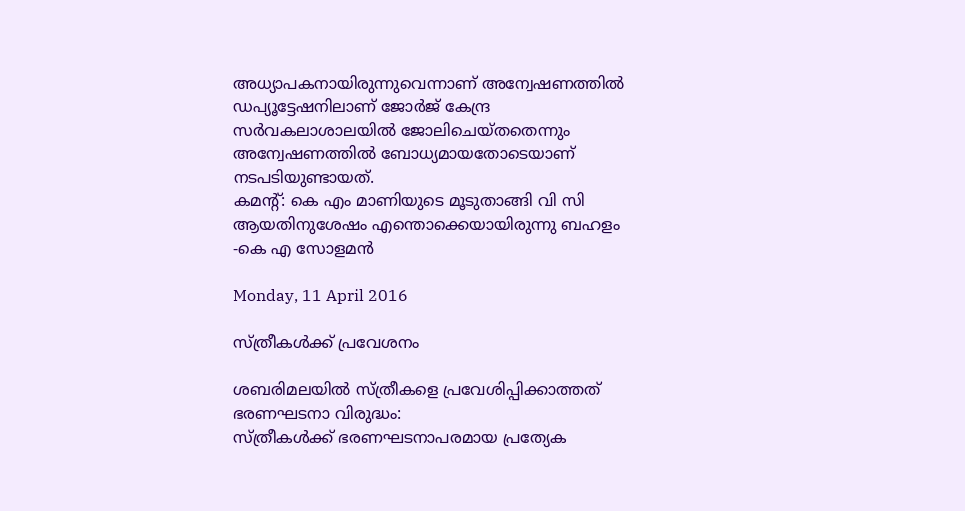അധ്യാപകനായിരുന്നുവെന്നാണ് അന്വേഷണത്തില്‍
ഡപ്യൂട്ടേഷനിലാണ് ജോര്‍ജ് കേന്ദ്ര സര്‍വകലാശാലയില്‍ ജോലിചെയ്തതെന്നും അന്വേഷണത്തില്‍ ബോധ്യമായതോടെയാണ് നടപടിയുണ്ടായത്.
കമന്‍റ്: കെ എം മാണിയുടെ മൂടുതാങ്ങി വി സി ആയതിനുശേഷം എന്തൊക്കെയായിരുന്നു ബഹളം
-കെ എ സോളമന്‍

Monday, 11 April 2016

സ്ത്രീകള്‍ക്ക് പ്രവേശനം

ശബരിമലയില്‍ സ്ത്രീകളെ പ്രവേശിപ്പിക്കാത്തത് ഭരണഘടനാ വിരുദ്ധം:
സ്ത്രീകള്‍ക്ക് ഭരണഘടനാപരമായ പ്രത്യേക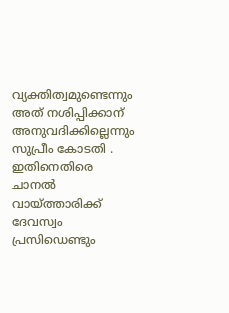വ്യക്തിത്വമുണ്ടെന്നും അത് നശിപ്പിക്കാന് അനുവദിക്കില്ലെന്നും സുപ്രീം കോടതി .
ഇതിനെതിരെ ചാനല്‍ വായ്ത്താരിക്ക് ദേവസ്വം പ്രസിഡെണ്ടും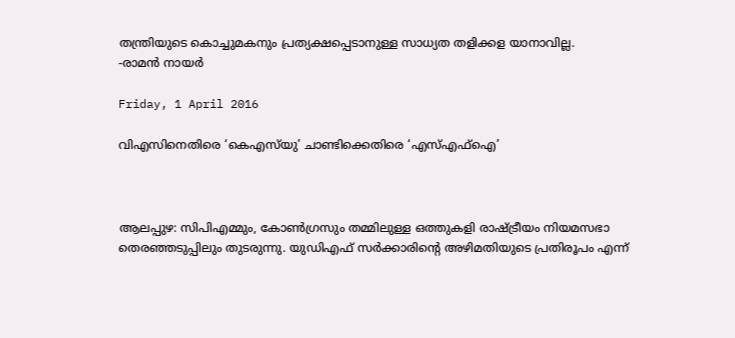തന്ത്രിയുടെ കൊച്ചുമകനും പ്രത്യക്ഷപ്പെടാനുള്ള സാധ്യത തളിക്കള യാനാവില്ല.
-രാമന്‍ നായര്‍

Friday, 1 April 2016

വിഎസിനെതിരെ ‘കെഎസ്‌യു’ ചാണ്ടിക്കെതിരെ ‘എസ്എഫ്‌ഐ’



ആലപ്പുഴ: സിപിഎമ്മും, കോണ്‍ഗ്രസും തമ്മിലുള്ള ഒത്തുകളി രാഷ്ട്രീയം നിയമസഭാ തെരഞ്ഞടുപ്പിലും തുടരുന്നു. യുഡിഎഫ് സര്‍ക്കാരിന്റെ അഴിമതിയുടെ പ്രതിരൂപം എന്ന്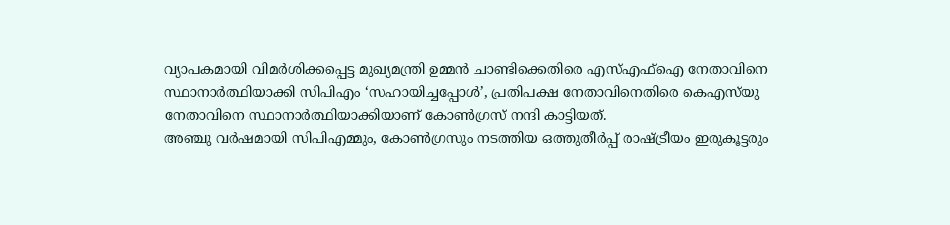വ്യാപകമായി വിമര്‍ശിക്കപ്പെട്ട മുഖ്യമന്ത്രി ഉമ്മന്‍ ചാണ്ടിക്കെതിരെ എസ്എഫ്‌ഐ നേതാവിനെ സ്ഥാനാര്‍ത്ഥിയാക്കി സിപിഎം ‘സഹായിച്ചപ്പോള്‍’, പ്രതിപക്ഷ നേതാവിനെതിരെ കെഎസ്‌യു നേതാവിനെ സ്ഥാനാര്‍ത്ഥിയാക്കിയാണ് കോണ്‍ഗ്രസ് നന്ദി കാട്ടിയത്.
അഞ്ചു വര്‍ഷമായി സിപിഎമ്മും, കോണ്‍ഗ്രസും നടത്തിയ ഒത്തുതീര്‍പ്പ് രാഷ്ട്രീയം ഇരുകൂട്ടരും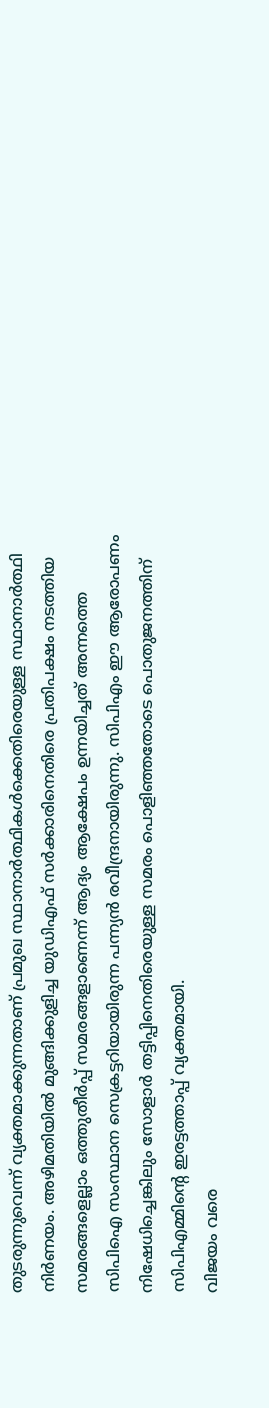തുടരുന്നുവെന്ന് വ്യക്തമാക്കുന്നതാണ് പ്രമുഖ സ്ഥാനാര്‍ത്ഥികള്‍ക്കെതിരെയുള്ള സ്ഥാനാര്‍ത്ഥി നിര്‍ണയം. അഴിമതിയില്‍ മുങ്ങിക്കുളിച്ച യുഡിഎഫ് സര്‍ക്കാരിനെതിരെ പ്രതിപക്ഷം നടത്തിയ സമരങ്ങളെല്ലാം ഒത്തുതീര്‍പ്പ് സമരങ്ങളാണെന്ന് ആദ്യം ആക്ഷേപം ഉന്നയിച്ചത് അന്നത്തെ സിപിഐ സംസ്ഥാന സെക്രട്ടറിയായിരുന്ന പന്ന്യന്‍ രവീന്ദ്രനായിരുന്നു. സിപിഎം ഈ ആരോപണം നിഷേധിച്ചെങ്കിലും സോളാര്‍ തട്ടിപ്പിനെതിരെയുള്ള സമരം പൊളിഞ്ഞതോടെ പൊതുജനത്തിന് സിപിഎമ്മിന്റെ ഇരട്ടത്താപ്പ് വ്യക്തമായി.
വിജയം വരെ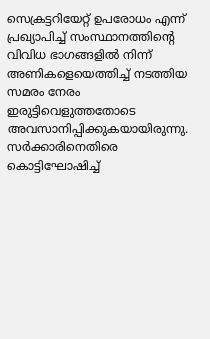സെക്രട്ടറിയേറ്റ് ഉപരോധം എന്ന് പ്രഖ്യാപിച്ച് സംസ്ഥാനത്തിന്റെ വിവിധ ഭാഗങ്ങളില്‍ നിന്ന് അണികളെയെത്തിച്ച് നടത്തിയ സമരം നേരം ഇരുട്ടിവെളുത്തതോടെ അവസാനിപ്പിക്കുകയായിരുന്നു. സര്‍ക്കാരിനെതിരെ കൊട്ടിഘോഷിച്ച്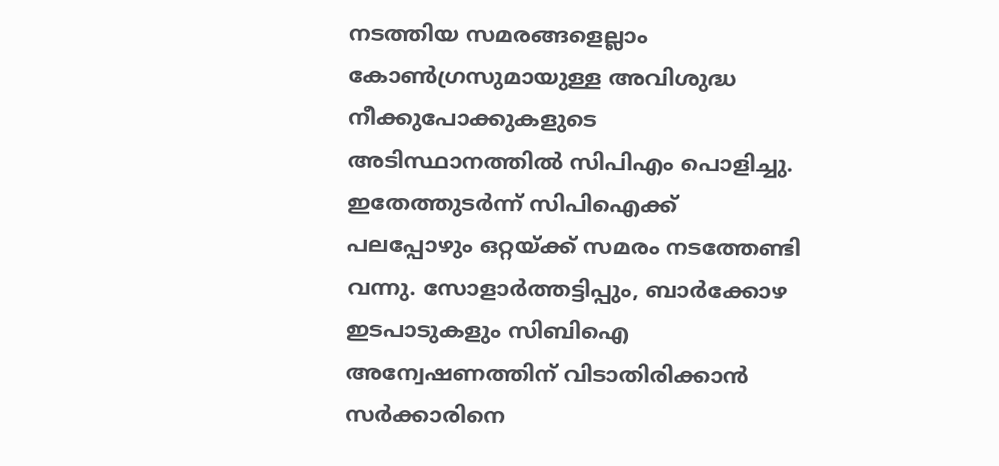നടത്തിയ സമരങ്ങളെല്ലാം കോണ്‍ഗ്രസുമായുള്ള അവിശുദ്ധ നീക്കുപോക്കുകളുടെ അടിസ്ഥാനത്തില്‍ സിപിഎം പൊളിച്ചു. ഇതേത്തുടര്‍ന്ന് സിപിഐക്ക് പലപ്പോഴും ഒറ്റയ്ക്ക് സമരം നടത്തേണ്ടി വന്നു. സോളാര്‍ത്തട്ടിപ്പും, ബാര്‍ക്കോഴ ഇടപാടുകളും സിബിഐ അന്വേഷണത്തിന് വിടാതിരിക്കാന്‍ സര്‍ക്കാരിനെ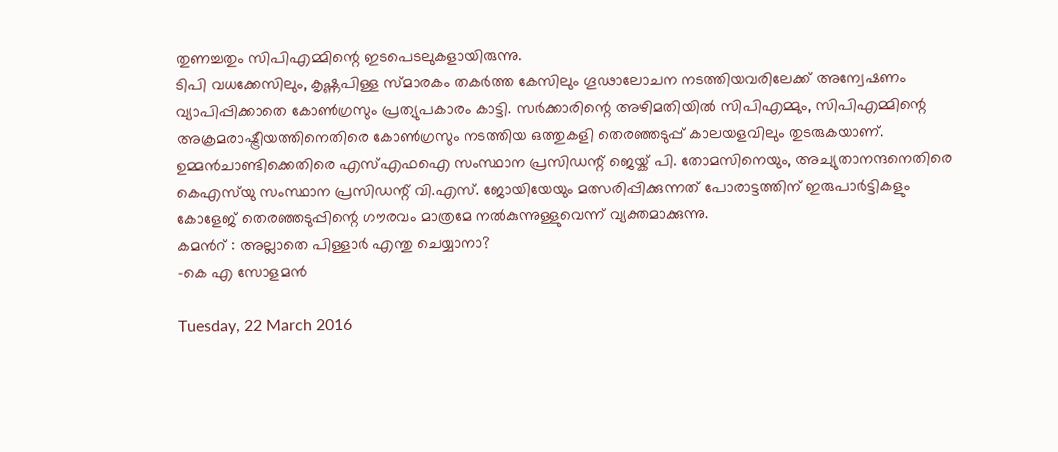തുണച്ചതും സിപിഎമ്മിന്റെ ഇടപെടലുകളായിരുന്നു.
ടിപി വധക്കേസിലും, കൃഷ്ണപിള്ള സ്മാരകം തകര്‍ത്ത കേസിലും ഗൂഢാലോചന നടത്തിയവരിലേക്ക് അന്വേഷണം വ്യാപിപ്പിക്കാതെ കോണ്‍ഗ്രസും പ്രത്യുപകാരം കാട്ടി. സര്‍ക്കാരിന്റെ അഴിമതിയില്‍ സിപിഎമ്മും, സിപിഎമ്മിന്റെ അക്രമരാഷ്ട്രീയത്തിനെതിരെ കോണ്‍ഗ്രസും നടത്തിയ ഒത്തുകളി തെരഞ്ഞടുപ്പ് കാലയളവിലും തുടരുകയാണ്. ഉമ്മന്‍ചാണ്ടിക്കെതിരെ എസ്എഫഐ സംസ്ഥാന പ്രസിഡന്റ് ജെയ്ക് പി. തോമസിനെയും, അച്യുതാനന്ദനെതിരെ കെഎസ്‌യു സംസ്ഥാന പ്രസിഡന്റ് വി.എസ്. ജോയിയേയും മത്സരിപ്പിക്കുന്നത് പോരാട്ടത്തിന് ഇരുപാര്‍ട്ടികളും കോളേജ് തെരഞ്ഞടുപ്പിന്റെ ഗൗരവം മാത്രമേ നല്‍കുന്നുള്ളുവെന്ന് വ്യക്തമാക്കുന്നു.
കമന്‍റ് : അല്ലാതെ പിള്ളാര്‍ എന്തു ചെയ്യാനാ?
-കെ എ സോളമന്‍

Tuesday, 22 March 2016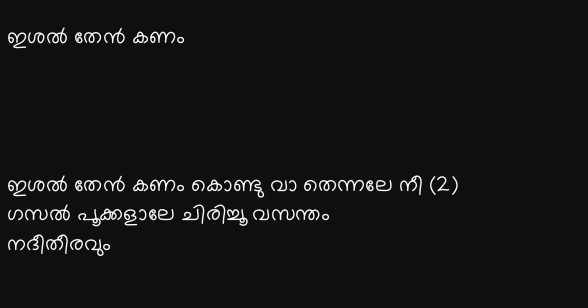ഇശല്‍ തേന്‍ കണം




ഇശൽ തേൻ കണം കൊണ്ടു വാ തെന്നലേ നീ (2)
ഗസൽ പൂക്കളാലേ ചിരിച്ചൂ വസന്തം
നദീതീരവും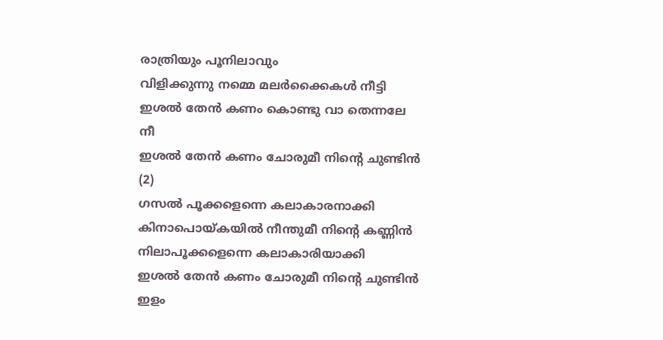രാത്രിയും പൂനിലാവും
വിളിക്കുന്നു നമ്മെ മലർക്കൈകൾ നീട്ടി
ഇശൽ തേൻ കണം കൊണ്ടു വാ തെന്നലേ നീ
ഇശൽ തേൻ കണം ചോരുമീ നിന്റെ ചുണ്ടിൻ (2)
ഗസൽ പൂക്കളെന്നെ കലാകാരനാക്കി
കിനാപൊയ്കയിൽ നീന്തുമീ നിന്റെ കണ്ണിൻ
നിലാപൂക്കളെന്നെ കലാകാരിയാക്കി
ഇശൽ തേൻ കണം ചോരുമീ നിന്റെ ചുണ്ടിൻ
ഇളം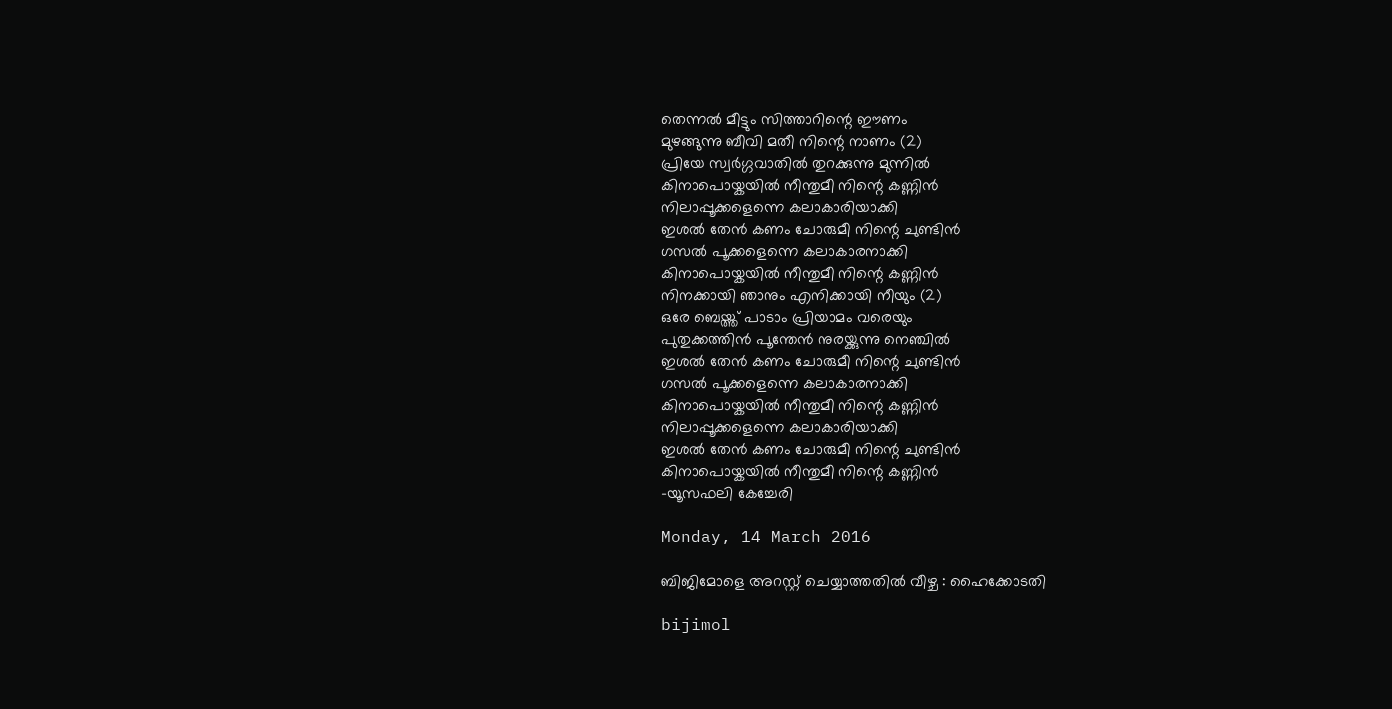തെന്നൽ മീട്ടും സിത്താറിന്റെ ഈണം
മുഴങ്ങുന്നു ബീവി മതീ നിന്റെ നാണം (2)
പ്രിയേ സ്വർഗ്ഗവാതിൽ തുറക്കുന്നു മുന്നിൽ
കിനാപൊയ്കയിൽ നീന്തുമീ നിന്റെ കണ്ണിൻ
നിലാപ്പൂക്കളെന്നെ കലാകാരിയാക്കി
ഇശൽ തേൻ കണം ചോരുമീ നിന്റെ ചുണ്ടിൻ
ഗസൽ പൂക്കളെന്നെ കലാകാരനാക്കി
കിനാപൊയ്കയിൽ നീന്തുമീ നിന്റെ കണ്ണിൻ
നിനക്കായി ഞാനും എനിക്കായി നീയും (2)
ഒരേ ബെയ്ത്ത് പാടാം പ്രിയാമം വരെയും
പുതുക്കത്തിൻ പൂന്തേൻ നുരയ്ക്കുന്നു നെഞ്ചിൽ
ഇശൽ തേൻ കണം ചോരുമീ നിന്റെ ചുണ്ടിൻ
ഗസൽ പൂക്കളെന്നെ കലാകാരനാക്കി
കിനാപൊയ്കയിൽ നീന്തുമീ നിന്റെ കണ്ണിൻ
നിലാപ്പൂക്കളെന്നെ കലാകാരിയാക്കി
ഇശൽ തേൻ കണം ചോരുമീ നിന്റെ ചുണ്ടിൻ
കിനാപൊയ്കയിൽ നീന്തുമീ നിന്റെ കണ്ണിൻ
-യൂസഫലി കേച്ചേരി

Monday, 14 March 2016

ബിജിമോളെ അറസ്റ്റ് ചെയ്യാത്തതില്‍ വീഴ്ച : ഹൈക്കോടതി

bijimol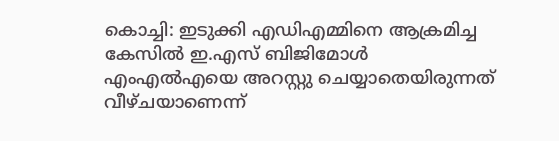കൊച്ചി: ഇടുക്കി എഡിഎമ്മിനെ ആക്രമിച്ച കേസില്‍ ഇ.എസ് ബിജിമോള്‍ എംഎല്‍എയെ അറസ്റ്റു ചെയ്യാതെയിരുന്നത് വീഴ്ചയാണെന്ന്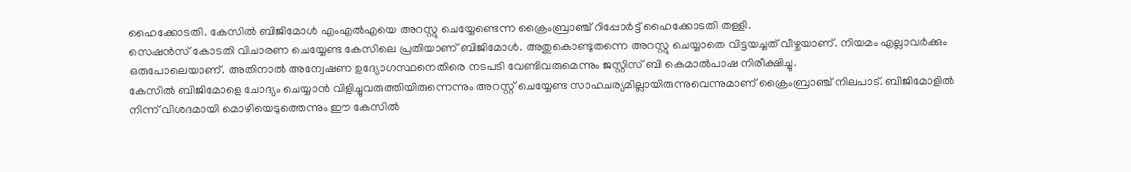ഹൈക്കോടതി. കേസില്‍ ബിജിമോള്‍ എംഎല്‍എയെ അറസ്റ്റു ചെയ്യേണ്ടെന്ന ക്രൈംബ്രാഞ്ച് റിപ്പോര്‍ട്ട് ഹൈക്കോടതി തള്ളി.
സെഷന്‍സ് കോടതി വിചാരണ ചെയ്യേണ്ട കേസിലെ പ്രതിയാണ് ബിജിമോള്‍. അതുകൊണ്ടുതന്നെ അറസ്റ്റു ചെയ്യാതെ വിട്ടയച്ചത് വീഴ്ചയാണ്. നിയമം എല്ലാവര്‍ക്കും ഒരുപോലെയാണ്. അതിനാല്‍ അന്വേഷണ ഉദ്യോഗസ്ഥനെതിരെ നടപടി വേണ്ടിവരുമെന്നും ജസ്റ്റിസ് ബി കെമാല്‍‌പാഷ നിരീക്ഷിച്ചു.
കേസില്‍ ബിജിമോളെ ചോദ്യം ചെയ്യാന്‍ വിളിച്ചുവരുത്തിയിരുന്നെന്നും അറസ്റ്റ് ചെയ്യേണ്ട സാഹചര്യമില്ലായിരുന്നുവെന്നുമാണ് ക്രൈംബ്രാഞ്ച് നിലപാട്. ബിജിമോളില്‍ നിന്ന് വിശദമായി മൊഴിയെടുത്തെന്നും ഈ കേസില്‍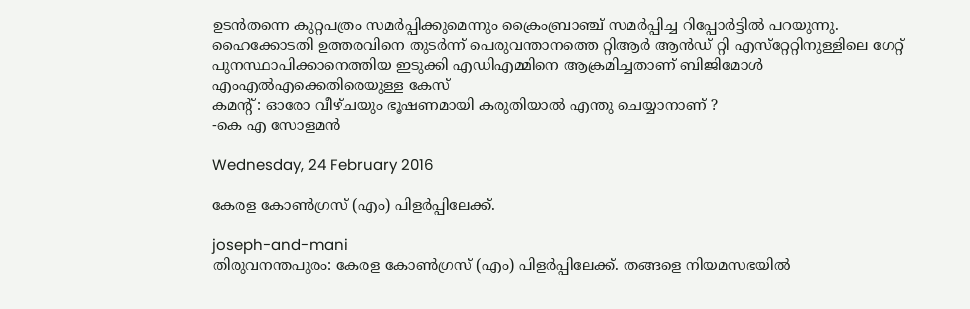ഉടന്‍തന്നെ കുറ്റപത്രം സമര്‍പ്പിക്കുമെന്നും ക്രൈംബ്രാഞ്ച് സമര്‍പ്പിച്ച റിപ്പോര്‍ട്ടില്‍ പറയുന്നു.
ഹൈക്കോടതി ഉത്തരവിനെ തുടര്‍ന്ന് പെരുവന്താനത്തെ റ്റിആര്‍ ആന്‍ഡ് റ്റി എസ്‌റ്റേറ്റിനുള്ളിലെ ഗേറ്റ് പുനസ്ഥാപിക്കാനെത്തിയ ഇടുക്കി എഡിഎമ്മിനെ ആക്രമിച്ചതാണ് ബിജിമോള്‍ എംഎല്‍എക്കെതിരെയുള്ള കേസ്
കമന്‍റ് : ഓരോ വീഴ്ചയും ഭൂഷണമായി കരുതിയാല്‍ എന്തു ചെയ്യാനാണ് ?
-കെ എ സോളമന്‍

Wednesday, 24 February 2016

കേരള കോണ്‍ഗ്രസ് (എം) പിളര്‍പ്പിലേക്ക്.

joseph-and-mani
തിരുവനന്തപുരം: കേരള കോണ്‍ഗ്രസ് (എം) പിളര്‍പ്പിലേക്ക്. തങ്ങളെ നിയമസഭയില്‍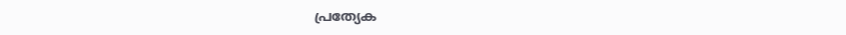പ്രത്യേക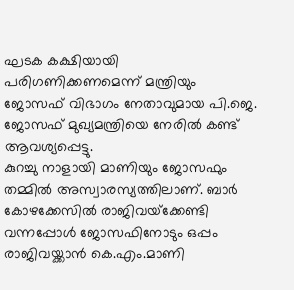ഘടക കക്ഷിയായി പരിഗണിക്കണമെന്ന് മന്ത്രിയും ജോസഫ് വിഭാഗം നേതാവുമായ പി.ജെ. ജോസഫ് മുഖ്യമന്ത്രിയെ നേരില്‍ കണ്ട് ആവശ്യപ്പെട്ടു.
കുറച്ചു നാളായി മാണിയും ജോസഫും തമ്മില്‍ അസ്വാരസ്യത്തിലാണ്. ബാര്‍ കോഴക്കേസില്‍ രാജിവയ്‌ക്കേണ്ടി വന്നപ്പോള്‍ ജോസഫിനോടും ഒപ്പം രാജിവയ്ക്കാന്‍ കെ.എം.മാണി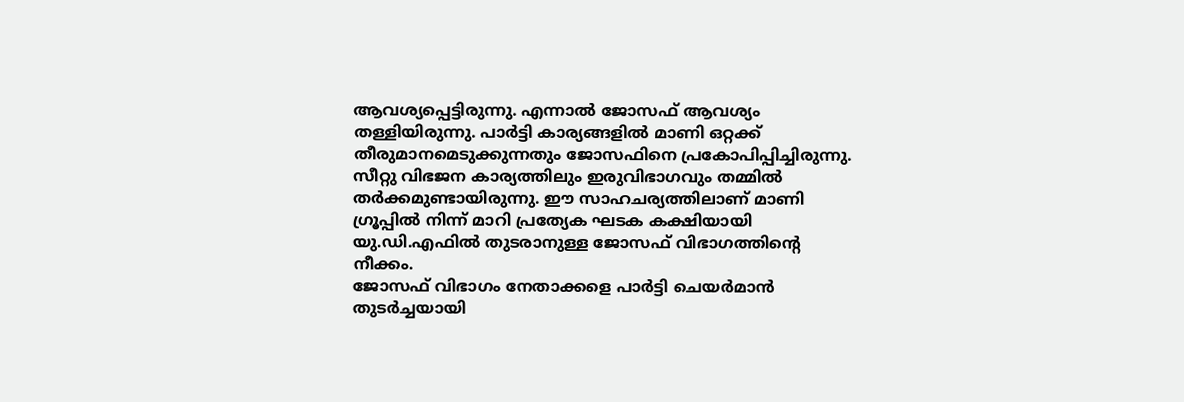ആവശ്യപ്പെട്ടിരുന്നു. എന്നാല്‍ ജോസഫ് ആവശ്യം തള്ളിയിരുന്നു. പാര്‍ട്ടി കാര്യങ്ങളില്‍ മാണി ഒറ്റക്ക് തീരുമാനമെടുക്കുന്നതും ജോസഫിനെ പ്രകോപിപ്പിച്ചിരുന്നു.
സീറ്റു വിഭജന കാര്യത്തിലും ഇരുവിഭാഗവും തമ്മില്‍ തര്‍ക്കമുണ്ടായിരുന്നു. ഈ സാഹചര്യത്തിലാണ് മാണി ഗ്രൂപ്പില്‍ നിന്ന് മാറി പ്രത്യേക ഘടക കക്ഷിയായി യു.ഡി.എഫില്‍ തുടരാനുള്ള ജോസഫ് വിഭാഗത്തിന്റെ നീക്കം.
ജോസഫ് വിഭാഗം നേതാക്കളെ പാര്‍ട്ടി ചെയര്‍മാന്‍ തുടര്‍ച്ചയായി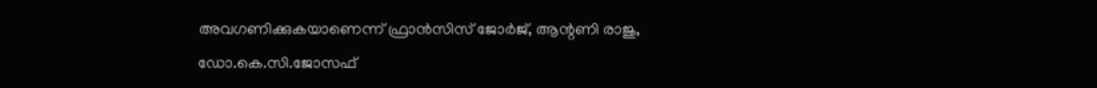അവഗണിക്കുകയാണെന്ന് ഫ്രാന്‍സിസ് ജോര്‍ജ്, ആന്റണി രാജു, ഡോ.കെ.സി.ജോസഫ്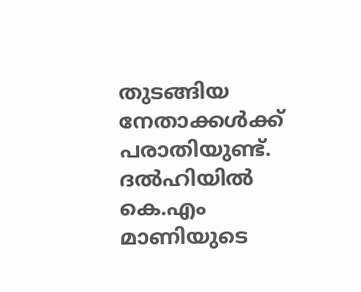തുടങ്ങിയ നേതാക്കള്‍ക്ക് പരാതിയുണ്ട്. ദല്‍ഹിയില്‍ കെ.എം മാണിയുടെ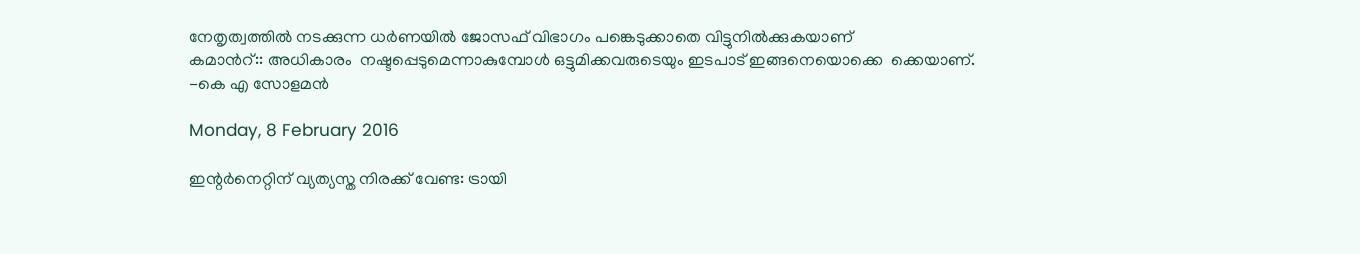നേതൃത്വത്തില്‍ നടക്കുന്ന ധര്‍ണയില്‍ ജോസഫ് വിഭാഗം പങ്കെടുക്കാതെ വിട്ടുനില്‍ക്കുകയാണ്
കമാന്‍റ്:: അധികാരം  നഷ്ടപ്പെടുമെന്നാകുമ്പോള്‍ ഒട്ടുമിക്കവരുടെയും ഇടപാട് ഇങ്ങനെയൊക്കെ  ക്കെയാണ്.
-കെ എ സോളമന്‍

Monday, 8 February 2016

ഇന്റര്‍നെറ്റിന് വ്യത്യസ്ത നിരക്ക് വേണ്ട: ട്രായി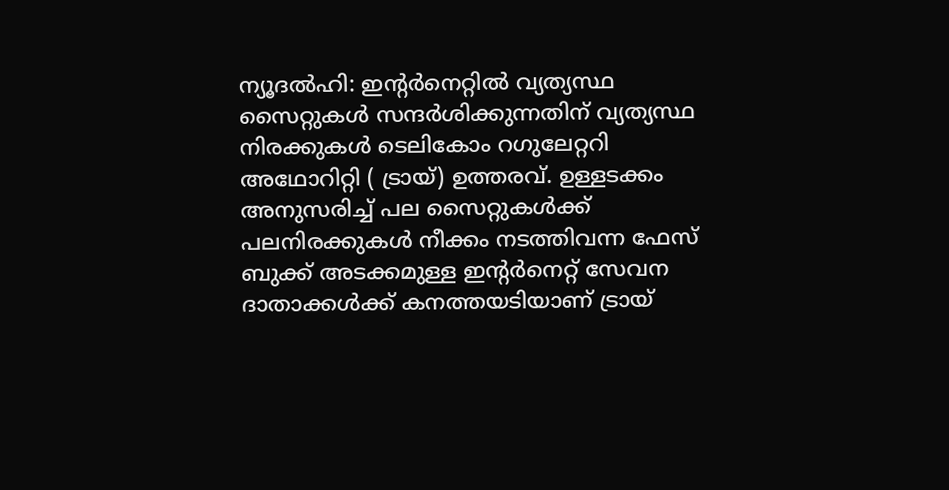ന്യൂദല്‍ഹി: ഇന്റര്‍നെറ്റില്‍ വ്യത്യസ്ഥ സൈറ്റുകള്‍ സന്ദര്‍ശിക്കുന്നതിന് വ്യത്യസ്ഥ നിരക്കുകള്‍ ടെലികോം റഗുലേറ്ററി അഥോറിറ്റി ( ട്രായ്) ഉത്തരവ്. ഉള്ളടക്കം അനുസരിച്ച് പല സൈറ്റുകള്‍ക്ക് പലനിരക്കുകള്‍ നീക്കം നടത്തിവന്ന ഫേസ് ബുക്ക് അടക്കമുള്ള ഇന്റര്‍നെറ്റ് സേവന ദാതാക്കള്‍ക്ക് കനത്തയടിയാണ് ട്രായ്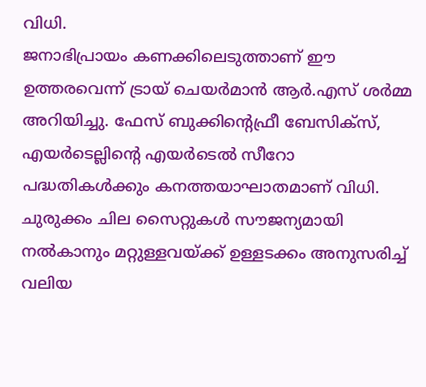വിധി.
ജനാഭിപ്രായം കണക്കിലെടുത്താണ് ഈ ഉത്തരവെന്ന് ട്രായ് ചെയര്‍മാന്‍ ആര്‍.എസ് ശര്‍മ്മ അറിയിച്ചു. ഫേസ് ബുക്കിന്റെഫ്രീ ബേസിക്‌സ്, എയര്‍ടെല്ലിന്റെ എയര്‍ടെല്‍ സീറോ പദ്ധതികള്‍ക്കും കനത്തയാഘാതമാണ് വിധി. ചുരുക്കം ചില സൈറ്റുകള്‍ സൗജന്യമായി നല്‍കാനും മറ്റുള്ളവയ്ക്ക് ഉള്ളടക്കം അനുസരിച്ച് വലിയ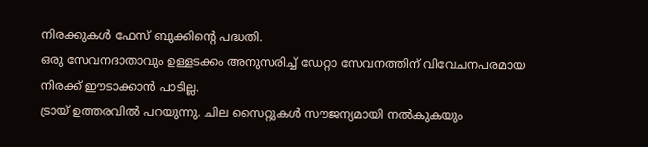നിരക്കുകള്‍ ഫേസ് ബുക്കിന്റെ പദ്ധതി.
ഒരു സേവനദാതാവും ഉള്ളടക്കം അനുസരിച്ച് ഡേറ്റാ സേവനത്തിന് വിവേചനപരമായ നിരക്ക് ഈടാക്കാന്‍ പാടില്ല.
ട്രായ് ഉത്തരവില്‍ പറയുന്നു. ചില സൈറ്റുകള്‍ സൗജന്യമായി നല്‍കുകയും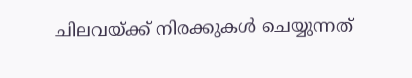ചിലവയ്ക്ക് നിരക്കുകള്‍ ചെയ്യുന്നത്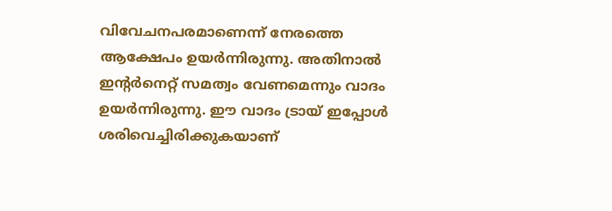വിവേചനപരമാണെന്ന് നേരത്തെ ആക്ഷേപം ഉയര്‍ന്നിരുന്നു. അതിനാല്‍ ഇന്റര്‍നെറ്റ് സമത്വം വേണമെന്നും വാദം ഉയര്‍ന്നിരുന്നു. ഈ വാദം ട്രായ് ഇപ്പോള്‍ ശരിവെച്ചിരിക്കുകയാണ്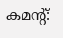കമന്‍റ്: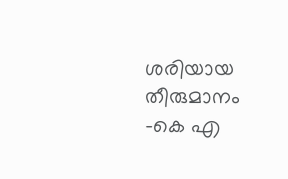ശരിയായ തീരുമാനം
-കെ എ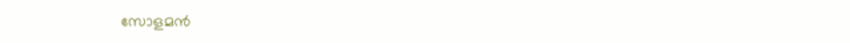സോളമന്‍